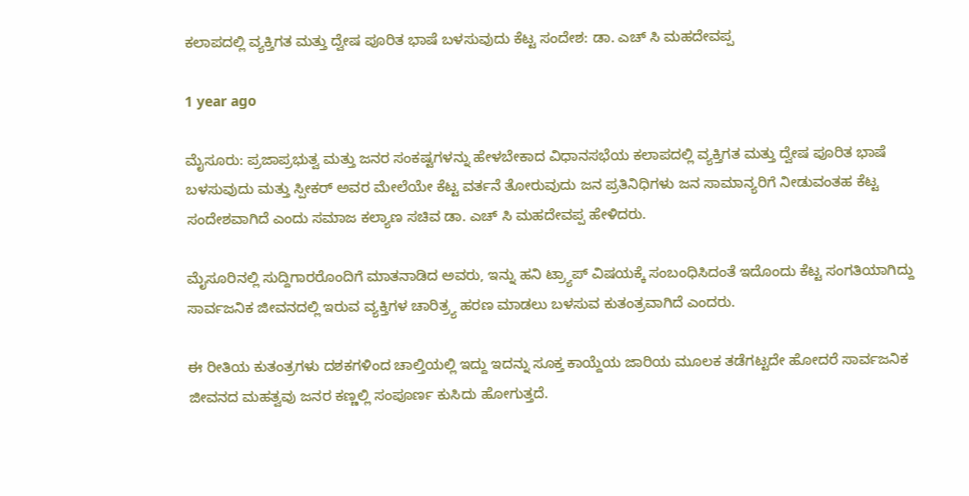ಕಲಾಪದಲ್ಲಿ ವ್ಯಕ್ತಿಗತ ಮತ್ತು ದ್ವೇಷ ಪೂರಿತ ಭಾಷೆ ಬಳಸುವುದು ಕೆಟ್ಟ ಸಂದೇಶ: ಡಾ. ಎಚ್ ಸಿ ಮಹದೇವಪ್ಪ

1 year ago

ಮೈಸೂರು: ಪ್ರಜಾಪ್ರಭುತ್ವ ಮತ್ತು ಜನರ ಸಂಕಷ್ಟಗಳನ್ನು ಹೇಳಬೇಕಾದ ವಿಧಾನಸಭೆಯ ಕಲಾಪದಲ್ಲಿ ವ್ಯಕ್ತಿಗತ ಮತ್ತು ದ್ವೇಷ ಪೂರಿತ ಭಾಷೆ ಬಳಸುವುದು ಮತ್ತು ಸ್ಪೀಕರ್ ಅವರ ಮೇಲೆಯೇ ಕೆಟ್ಟ ವರ್ತನೆ ತೋರುವುದು ಜನ ಪ್ರತಿನಿಧಿಗಳು ಜನ ಸಾಮಾನ್ಯರಿಗೆ ನೀಡುವಂತಹ ಕೆಟ್ಟ ಸಂದೇಶವಾಗಿದೆ ಎಂದು ಸಮಾಜ ಕಲ್ಯಾಣ ಸಚಿವ ಡಾ. ಎಚ್ ಸಿ ಮಹದೇವಪ್ಪ ಹೇಳಿದರು.

ಮೈಸೂರಿನಲ್ಲಿ ಸುದ್ದಿಗಾರರೊಂದಿಗೆ ಮಾತನಾಡಿದ ಅವರು, ಇನ್ನು ಹನಿ ಟ್ರ್ಯಾಪ್ ವಿಷಯಕ್ಕೆ ಸಂಬಂಧಿಸಿದಂತೆ ಇದೊಂದು ಕೆಟ್ಟ ಸಂಗತಿಯಾಗಿದ್ದು ಸಾರ್ವಜನಿಕ ಜೀವನದಲ್ಲಿ ಇರುವ ವ್ಯಕ್ತಿಗಳ ಚಾರಿತ್ರ್ಯ ಹರಣ ಮಾಡಲು ಬಳಸುವ ಕುತಂತ್ರವಾಗಿದೆ ಎಂದರು.

ಈ ರೀತಿಯ ಕುತಂತ್ರಗಳು ದಶಕಗಳಿಂದ ಚಾಲ್ತಿಯಲ್ಲಿ ಇದ್ದು ಇದನ್ನು ಸೂಕ್ತ ಕಾಯ್ದೆಯ ಜಾರಿಯ ಮೂಲಕ ತಡೆಗಟ್ಟದೇ ಹೋದರೆ ಸಾರ್ವಜನಿಕ ಜೀವನದ ಮಹತ್ವವು ಜನರ ಕಣ್ಣಲ್ಲಿ ಸಂಪೂರ್ಣ ಕುಸಿದು ಹೋಗುತ್ತದೆ.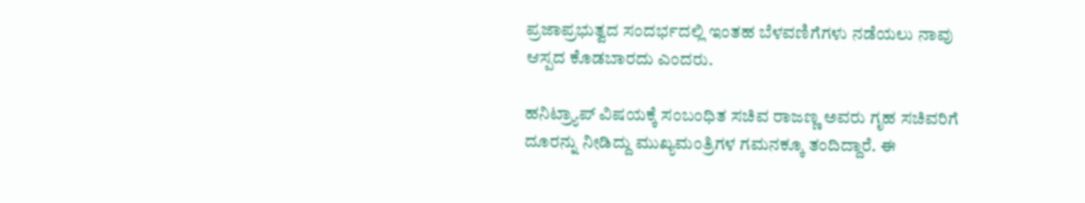ಪ್ರಜಾಪ್ರಭುತ್ವದ ಸಂದರ್ಭದಲ್ಲಿ ಇಂತಹ ಬೆಳವಣಿಗೆಗಳು ನಡೆಯಲು ನಾವು ಆಸ್ಪದ ಕೊಡಬಾರದು ಎಂದರು.

ಹನಿಟ್ರ್ಯಾಪ್ ವಿಷಯಕ್ಕೆ ಸಂಬಂಧಿತ ಸಚಿವ ರಾಜಣ್ಣ ಅವರು ಗೃಹ ಸಚಿವರಿಗೆ ದೂರನ್ನು ನೀಡಿದ್ದು ಮುಖ್ಯಮಂತ್ರಿಗಳ ಗಮನಕ್ಕೂ ತಂದಿದ್ದಾರೆ. ಈ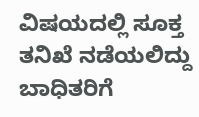ವಿಷಯದಲ್ಲಿ ಸೂಕ್ತ ತನಿಖೆ ನಡೆಯಲಿದ್ದು ಬಾಧಿತರಿಗೆ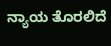ನ್ಯಾಯ ತೊರಲಿದೆ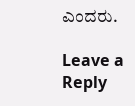ಎಂದರು.

Leave a Reply